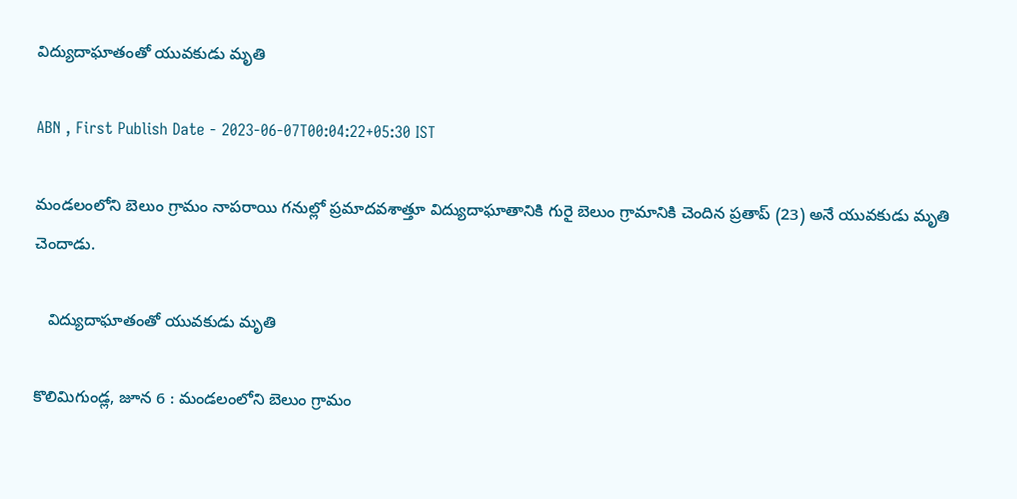విద్యుదాఘాతంతో యువకుడు మృతి

ABN , First Publish Date - 2023-06-07T00:04:22+05:30 IST

మండలంలోని బెలుం గ్రామం నాపరాయి గనుల్లో ప్రమాదవశాత్తూ విద్యుదాఘాతానికి గురై బెలుం గ్రామానికి చెందిన ప్రతాప్‌ (23) అనే యువకుడు మృతి చెందాడు.

   విద్యుదాఘాతంతో యువకుడు మృతి

కొలిమిగుండ్ల, జూన 6 : మండలంలోని బెలుం గ్రామం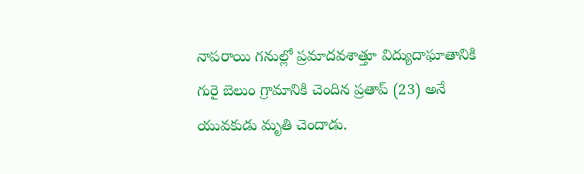నాపరాయి గనుల్లో ప్రమాదవశాత్తూ విద్యుదాఘాతానికి గురై బెలుం గ్రామానికి చెందిన ప్రతాప్‌ (23) అనే యువకుడు మృతి చెందాడు.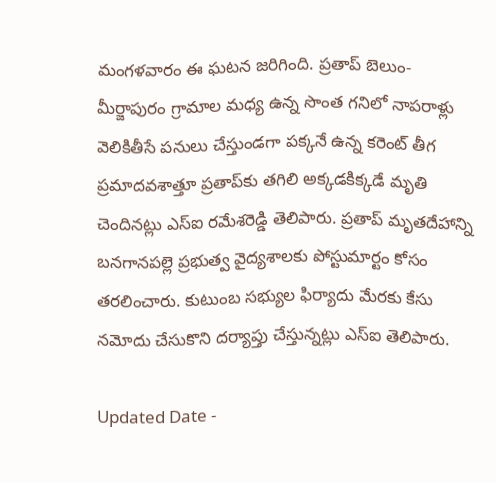మంగళవారం ఈ ఘటన జరిగింది. ప్రతాప్‌ బెలుం- మీర్జాపురం గ్రామాల మధ్య ఉన్న సొంత గనిలో నాపరాళ్లు వెలికితీసే పనులు చేస్తుండగా పక్కనే ఉన్న కరెంట్‌ తీగ ప్రమాదవశాత్తూ ప్రతాప్‌కు తగిలి అక్కడకిక్కడే మృతి చెందినట్లు ఎస్‌ఐ రమేశరెడ్డి తెలిపారు. ప్రతాప్‌ మృతదేహాన్ని బనగానపల్లె ప్రభుత్వ వైద్యశాలకు పోస్టుమార్టం కోసం తరలించారు. కుటుంబ సభ్యుల ఫిర్యాదు మేరకు కేసు నమోదు చేసుకొని దర్యాప్తు చేస్తున్నట్లు ఎస్‌ఐ తెలిపారు.

Updated Date -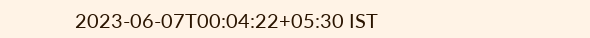2023-06-07T00:04:22+05:30 IST